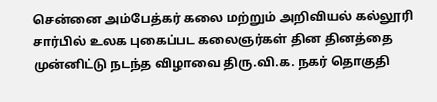சென்னை அம்பேத்கர் கலை மற்றும் அறிவியல் கல்லூரி சார்பில் உலக புகைப்பட கலைஞர்கள் தின தினத்தை முன்னிட்டு நடந்த விழாவை திரு.வி.க. நகர் தொகுதி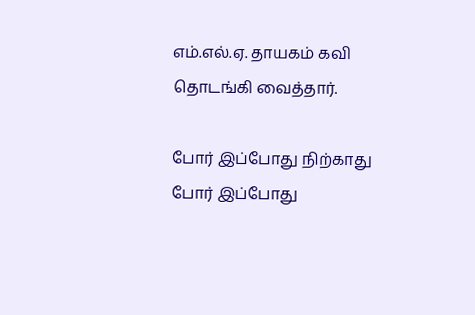எம்.எல்.ஏ. தாயகம் கவி தொடங்கி வைத்தார்.

போர் இப்போது நிற்காது
போர் இப்போது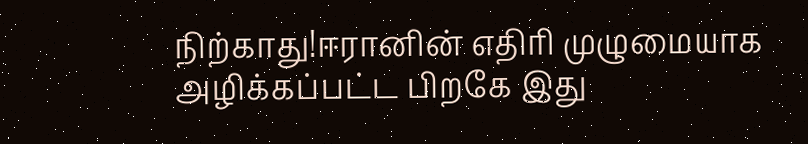நிற்காது!ஈரானின் எதிரி முழுமையாக அழிக்கப்பட்ட பிறகே இது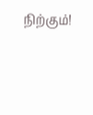நிற்கும்!